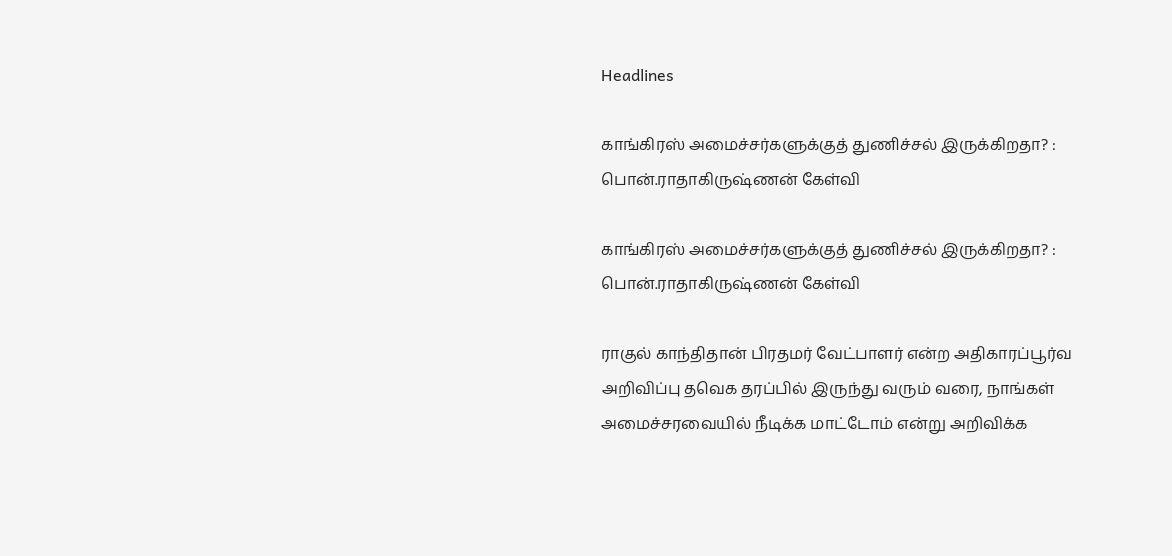Headlines

காங்கிரஸ் அமைச்சர்களுக்குத் துணிச்சல் இருக்கிறதா? : பொன்.ராதாகிருஷ்ணன் கேள்வி

காங்கிரஸ் அமைச்சர்களுக்குத் துணிச்சல் இருக்கிறதா? : பொன்.ராதாகிருஷ்ணன் கேள்வி

ராகுல் காந்திதான் பிரதமர் வேட்பாளர் என்ற அதிகாரப்பூர்வ அறிவிப்பு தவெக தரப்பில் இருந்து வரும் வரை, நாங்கள் அமைச்சரவையில் நீடிக்க மாட்டோம் என்று அறிவிக்க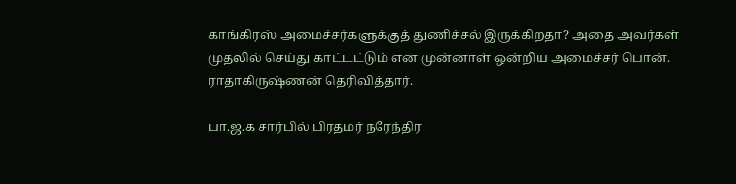காங்கிரஸ் அமைச்சர்களுக்குத் துணிச்சல் இருக்கிறதா? அதை அவர்கள் முதலில் செய்து காட்டட்டும் என முன்னாள் ஒன்றிய அமைச்சர் பொன். ராதாகிருஷ்ணன் தெரிவித்தார்.

பா.ஜ.க சார்பில் பிரதமர் நரேந்திர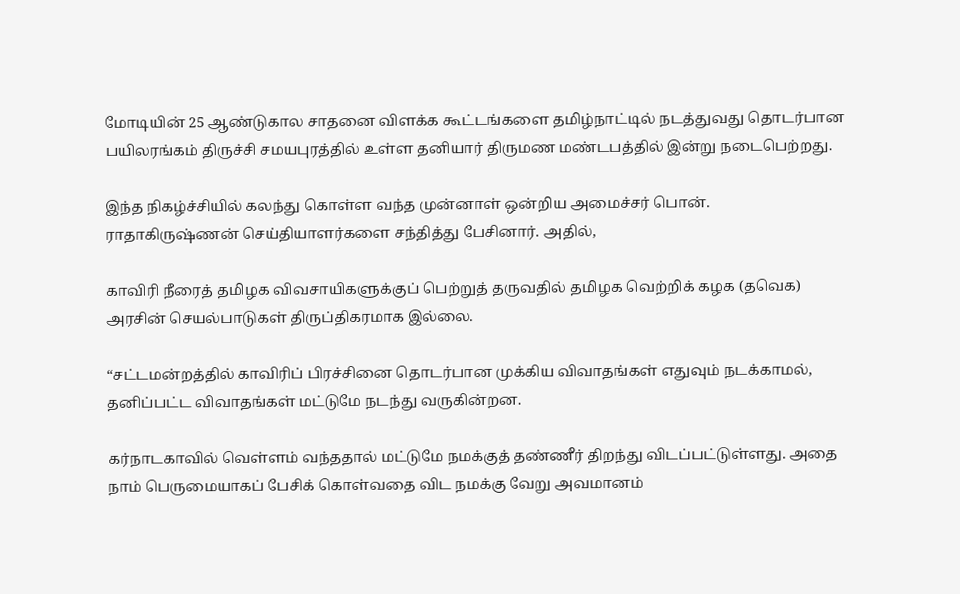மோடியின் 25 ஆண்டுகால சாதனை விளக்க கூட்டங்களை தமிழ்நாட்டில் நடத்துவது தொடர்பான பயிலரங்கம் திருச்சி சமயபுரத்தில் உள்ள தனியார் திருமண மண்டபத்தில் இன்று நடைபெற்றது.

இந்த நிகழ்ச்சியில் கலந்து கொள்ள வந்த முன்னாள் ஒன்றிய அமைச்சர் பொன். ராதாகிருஷ்ணன் செய்தியாளர்களை சந்தித்து பேசினார். அதில்,

காவிரி நீரைத் தமிழக விவசாயிகளுக்குப் பெற்றுத் தருவதில் தமிழக வெற்றிக் கழக (தவெக) அரசின் செயல்பாடுகள் திருப்திகரமாக இல்லை.

“சட்டமன்றத்தில் காவிரிப் பிரச்சினை தொடர்பான முக்கிய விவாதங்கள் எதுவும் நடக்காமல், தனிப்பட்ட விவாதங்கள் மட்டுமே நடந்து வருகின்றன.

கர்நாடகாவில் வெள்ளம் வந்ததால் மட்டுமே நமக்குத் தண்ணீர் திறந்து விடப்பட்டுள்ளது. அதை நாம் பெருமையாகப் பேசிக் கொள்வதை விட நமக்கு வேறு அவமானம்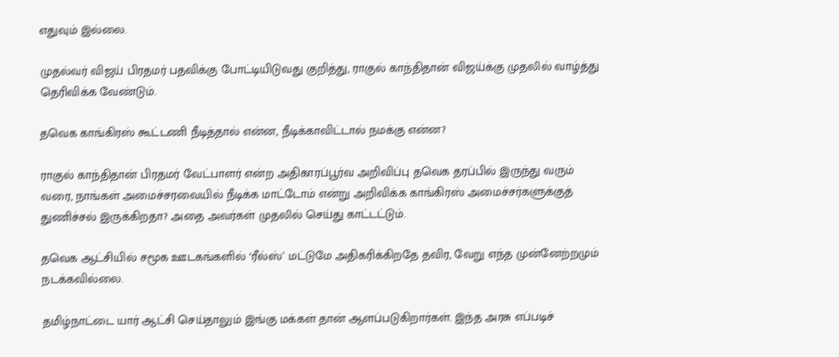எதுவும் இல்லை.

முதல்வர் விஜய் பிரதமர் பதவிக்கு போட்டியிடுவது குறித்து, ராகுல் காந்திதான் விஜய்க்கு முதலில் வாழ்த்து தெரிவிக்க வேண்டும்.

தவெக காங்கிரஸ் கூட்டணி நீடித்தால் என்ன, நீடிக்காவிட்டால் நமக்கு என்ன?

ராகுல் காந்திதான் பிரதமர் வேட்பாளர் என்ற அதிகாரப்பூர்வ அறிவிப்பு தவெக தரப்பில் இருந்து வரும் வரை, நாங்கள் அமைச்சரவையில் நீடிக்க மாட்டோம் என்று அறிவிக்க காங்கிரஸ் அமைச்சர்களுக்குத் துணிச்சல் இருக்கிறதா? அதை அவர்கள் முதலில் செய்து காட்டட்டும்.

தவெக ஆட்சியில் சமூக ஊடகங்களில் ‘ரீல்ஸ்’ மட்டுமே அதிகரிக்கிறதே தவிர, வேறு எந்த முன்னேற்றமும் நடக்கவில்லை.

தமிழ்நாட்டை யார் ஆட்சி செய்தாலும் இங்கு மக்கள் தான் ஆளப்படுகிறார்கள். இந்த அரசு எப்படிச்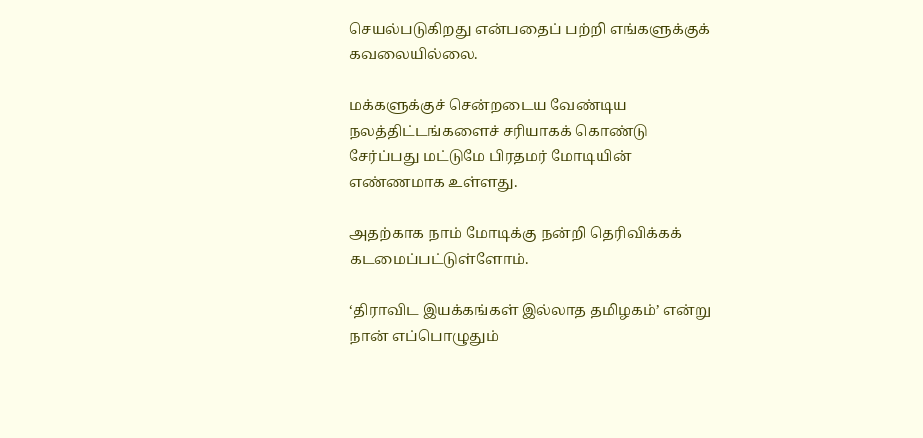செயல்படுகிறது என்பதைப் பற்றி எங்களுக்குக் கவலையில்லை.

மக்களுக்குச் சென்றடைய வேண்டிய நலத்திட்டங்களைச் சரியாகக் கொண்டு சேர்ப்பது மட்டுமே பிரதமர் மோடியின் எண்ணமாக உள்ளது.

அதற்காக நாம் மோடிக்கு நன்றி தெரிவிக்கக் கடமைப்பட்டுள்ளோம்.

‘திராவிட இயக்கங்கள் இல்லாத தமிழகம்’ என்று நான் எப்பொழுதும்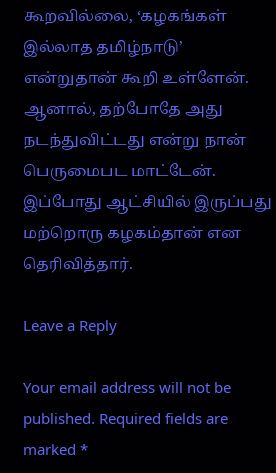கூறவில்லை, ‘கழகங்கள் இல்லாத தமிழ்நாடு’ என்றுதான் கூறி உள்ளேன். ஆனால், தற்போதே அது நடந்துவிட்டது என்று நான் பெருமைபட மாட்டேன். இப்போது ஆட்சியில் இருப்பது மற்றொரு கழகம்தான் என தெரிவித்தார்.

Leave a Reply

Your email address will not be published. Required fields are marked *